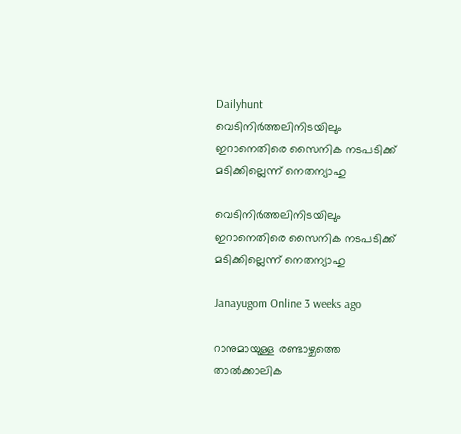Dailyhunt
വെടിനിര്‍ത്തലിനിടയിലും ഇറാനെതിരെ സൈനിക നടപടിക്ക് മടിക്കില്ലെന്ന് നെതന്യാഹു

വെടിനിര്‍ത്തലിനിടയിലും ഇറാനെതിരെ സൈനിക നടപടിക്ക് മടിക്കില്ലെന്ന് നെതന്യാഹു

Janayugom Online 3 weeks ago

റാനുമായുള്ള രണ്ടാഴ്ചത്തെ താല്‍ക്കാലിക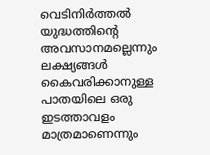വെടിനിർത്തല്‍ യുദ്ധത്തിന്റെ അവസാനമല്ലെന്നും ലക്ഷ്യങ്ങള്‍ കൈവരിക്കാനുള്ള പാതയിലെ ഒരു ഇടത്താവളം മാത്രമാണെന്നും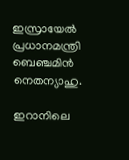ഇസ്രായേല്‍ പ്രധാനമന്ത്രി ബെഞ്ചമിൻ നെതന്യാഹു.

ഇറാനിലെ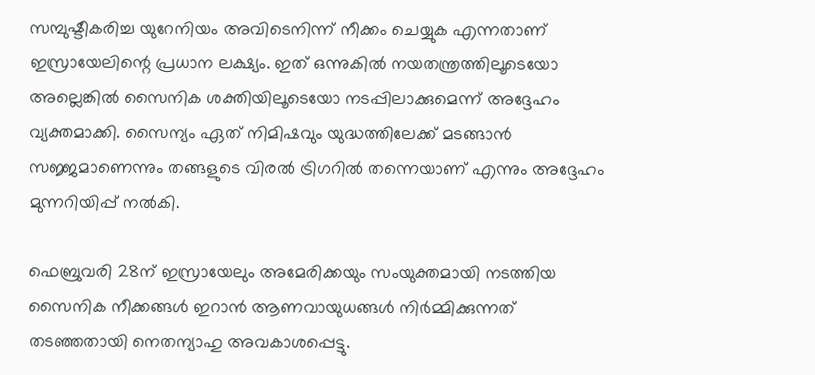സമ്പുഷ്ടീകരിച്ച യുറേനിയം അവിടെനിന്ന് നീക്കം ചെയ്യുക എന്നതാണ് ഇസ്രായേലിന്റെ പ്രധാന ലക്ഷ്യം. ഇത് ഒന്നുകില്‍ നയതന്ത്രത്തിലൂടെയോ അല്ലെങ്കില്‍ സൈനിക ശക്തിയിലൂടെയോ നടപ്പിലാക്കുമെന്ന് അദ്ദേഹം വ്യക്തമാക്കി. സൈന്യം ഏത് നിമിഷവും യുദ്ധത്തിലേക്ക് മടങ്ങാൻ സജ്ജമാണെന്നും തങ്ങളുടെ വിരല്‍ ട്രിഗറില്‍ തന്നെയാണ് എന്നും അദ്ദേഹം മുന്നറിയിപ്പ് നല്‍കി.

ഫെബ്രുവരി 28ന് ഇസ്രായേലും അമേരിക്കയും സംയുക്തമായി നടത്തിയ സൈനിക നീക്കങ്ങള്‍ ഇറാൻ ആണവായുധങ്ങള്‍ നിർമ്മിക്കുന്നത് തടഞ്ഞതായി നെതന്യാഹു അവകാശപ്പെട്ടു.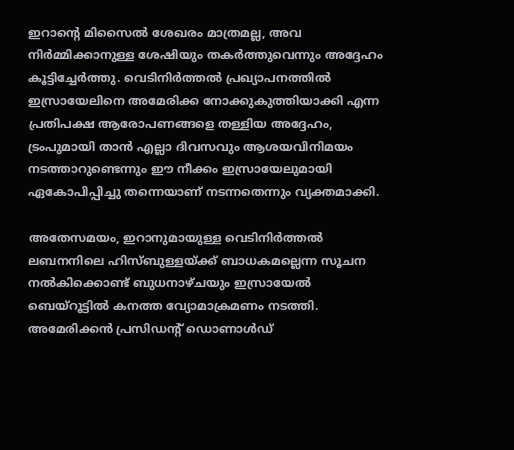ഇറാന്റെ മിസൈല്‍ ശേഖരം മാത്രമല്ല, അവ നിർമ്മിക്കാനുള്ള ശേഷിയും തകർത്തുവെന്നും അദ്ദേഹം കൂട്ടിച്ചേർത്തു. വെടിനിർത്തല്‍ പ്രഖ്യാപനത്തില്‍ ഇസ്രായേലിനെ അമേരിക്ക നോക്കുകുത്തിയാക്കി എന്ന പ്രതിപക്ഷ ആരോപണങ്ങളെ തള്ളിയ അദ്ദേഹം, ട്രംപുമായി താൻ എല്ലാ ദിവസവും ആശയവിനിമയം നടത്താറുണ്ടെന്നും ഈ നീക്കം ഇസ്രായേലുമായി ഏകോപിപ്പിച്ചു തന്നെയാണ് നടന്നതെന്നും വ്യക്തമാക്കി.

അതേസമയം, ഇറാനുമായുള്ള വെടിനിർത്തല്‍ ലബനനിലെ ഹിസ്ബുള്ളയ്ക്ക് ബാധകമല്ലെന്ന സൂചന നല്‍കിക്കൊണ്ട് ബുധനാഴ്ചയും ഇസ്രായേല്‍ ബെയ്റൂട്ടില്‍ കനത്ത വ്യോമാക്രമണം നടത്തി. അമേരിക്കൻ പ്രസിഡന്റ് ഡൊണാള്‍ഡ്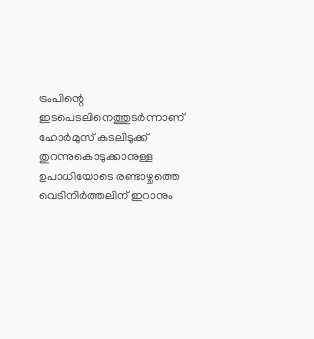ട്രംപിന്റെ ഇടപെടലിനെത്തുടർന്നാണ് ഹോർമുസ് കടലിടുക്ക് തുറന്നുകൊടുക്കാനുള്ള ഉപാധിയോടെ രണ്ടാഴ്ചത്തെ വെടിനിർത്തലിന് ഇറാനും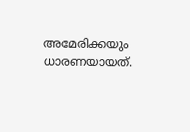അമേരിക്കയും ധാരണയായത്.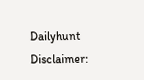Dailyhunt
Disclaimer: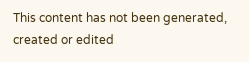This content has not been generated, created or edited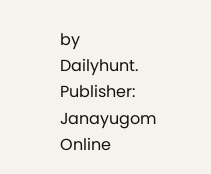by Dailyhunt. Publisher: Janayugom Online